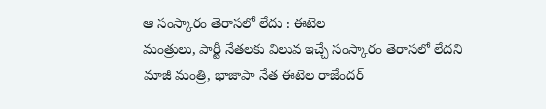ఆ సంస్కారం తెరాసలో లేదు : ఈటెల
మంత్రులు, పార్టీ నేతలకు విలువ ఇచ్చే సంస్కారం తెరాసలో లేదని మాజీ మంత్రి, భాజాపా నేత ఈటెల రాజేందర్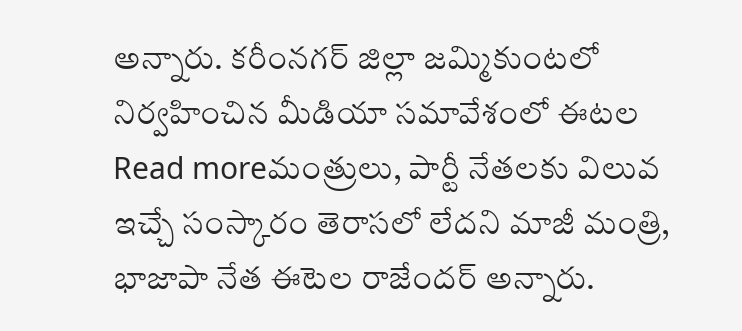అన్నారు. కరీంనగర్ జిల్లా జమ్మికుంటలో నిర్వహించిన మీడియా సమావేశంలో ఈటల
Read moreమంత్రులు, పార్టీ నేతలకు విలువ ఇచ్చే సంస్కారం తెరాసలో లేదని మాజీ మంత్రి, భాజాపా నేత ఈటెల రాజేందర్ అన్నారు.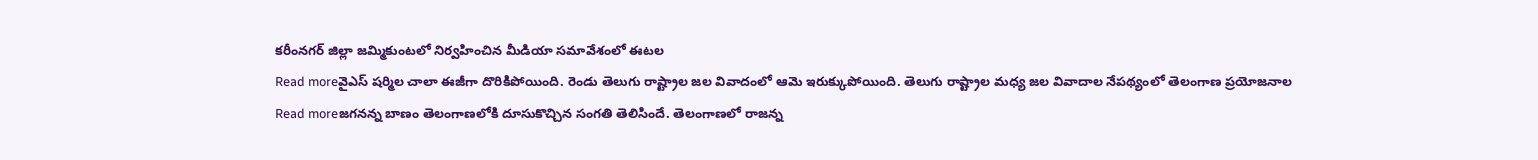కరీంనగర్ జిల్లా జమ్మికుంటలో నిర్వహించిన మీడియా సమావేశంలో ఈటల
Read moreవైఎస్ షర్మిల చాలా ఈజీగా దొరికిపోయింది. రెండు తెలుగు రాష్ట్రాల జల వివాదంలో ఆమె ఇరుక్కుపోయింది. తెలుగు రాష్ట్రాల మధ్య జల వివాదాల నేపథ్యంలో తెలంగాణ ప్రయోజనాల
Read moreజగనన్న బాణం తెలంగాణలోకి దూసుకొచ్చిన సంగతి తెలిసిందే. తెలంగాణలో రాజన్న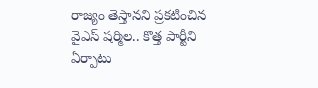రాజ్యం తెస్తానని ప్రకటించిన వైఎస్ షర్మిల.. కొత్త పార్టీని ఏర్పాటు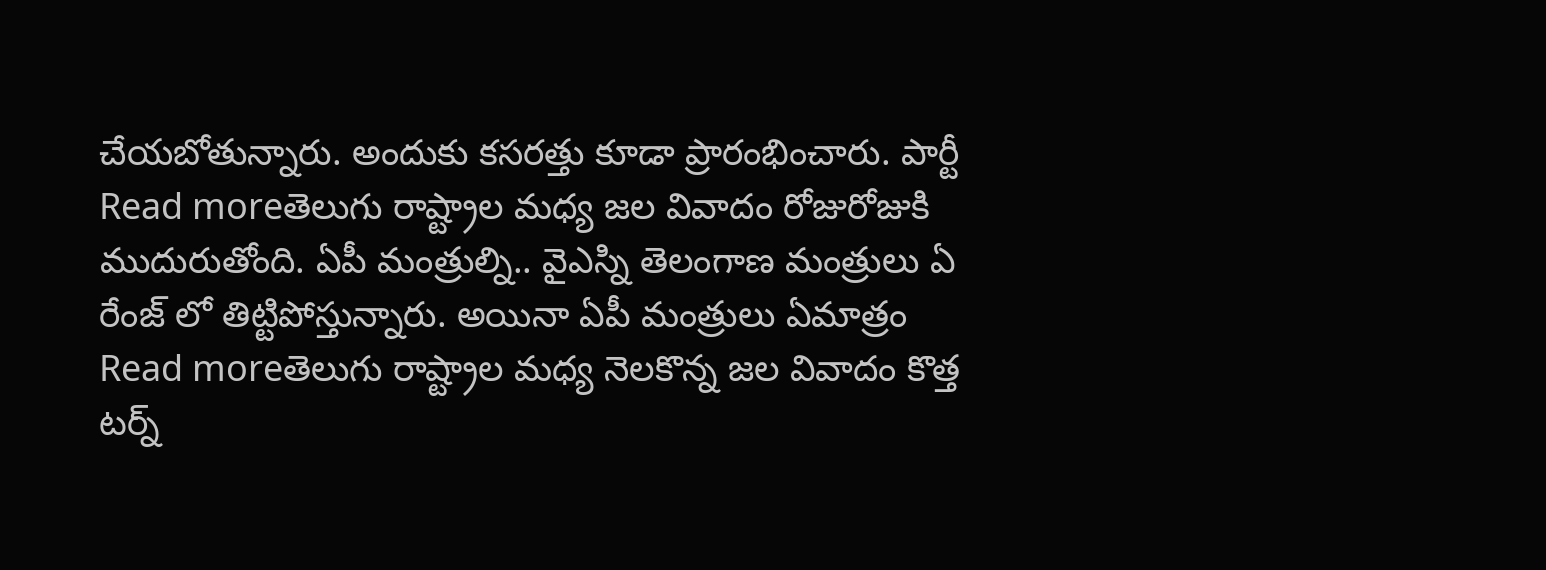చేయబోతున్నారు. అందుకు కసరత్తు కూడా ప్రారంభించారు. పార్టీ
Read moreతెలుగు రాష్ట్రాల మధ్య జల వివాదం రోజురోజుకి ముదురుతోంది. ఏపీ మంత్రుల్ని.. వైఎస్ని తెలంగాణ మంత్రులు ఏ రేంజ్ లో తిట్టిపోస్తున్నారు. అయినా ఏపీ మంత్రులు ఏమాత్రం
Read moreతెలుగు రాష్ట్రాల మధ్య నెలకొన్న జల వివాదం కొత్త టర్న్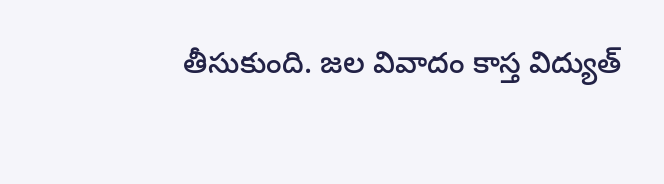తీసుకుంది. జల వివాదం కాస్త విద్యుత్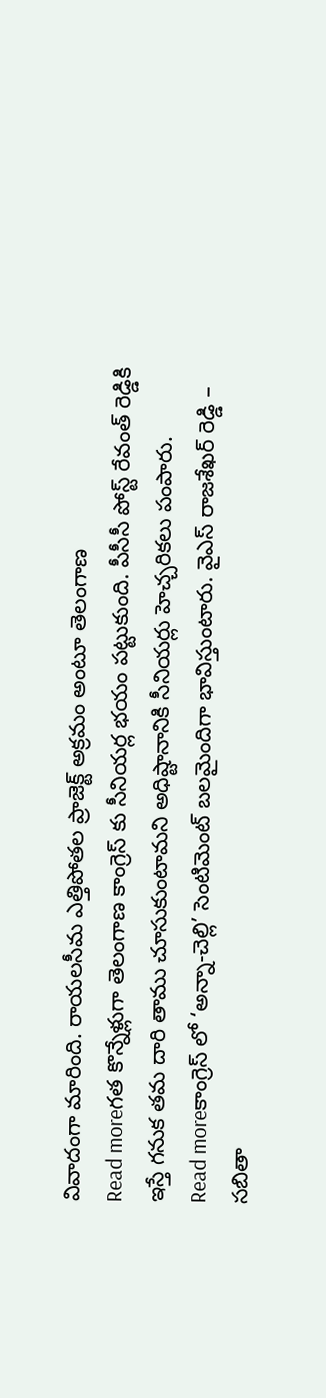వివాదంగా మారింది. రాయలసీమ ఎత్తిపోతల ప్రాజెక్ట్ అక్రమం అంటూ తెలంగాణ
Read moreగత కొన్నేళ్లుగా తెలంగాణ కాంగ్రెస్ కు సీనియర్ల భయం పట్టుకుంది. పీసీసీ పోస్ట్ రేవంత్ రెడ్డికి ఇస్తే గనుక తమ దారి తాము చూసుకుంటామని అధిష్టానానికి సీనియర్లు హెచ్చరికలు పంపారు.
Read moreకాంగ్రెస్ లో ‘అన్నా-చెల్లి’ సెంటిమెంట్ బలమైందిగా భావిస్తుంటారు. వైఎస్ రాజశేఖర్ రెడ్డి – సబితా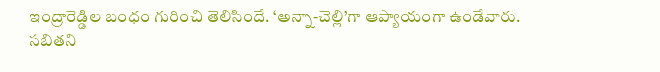ఇంద్రారెడ్డిల బంధం గురించి తెలిసిందే. ‘అన్నా-చెల్లి’గా ఆప్యాయంగా ఉండేవారు. సబితని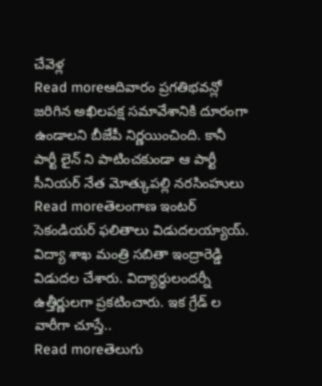చేవెళ్ల
Read moreఆదివారం ప్రగతిభవన్లో జరిగిన అఖిలపక్ష సమావేశానికి దూరంగా ఉండాలని బీజేపీ నిర్ణయించింది. కానీ పార్టీ లైన్ ని పాటించకుండా ఆ పార్టీ సీనియర్ నేత మోత్కుపల్లి నరసింహులు
Read moreతెలంగాణ ఇంటర్ సెకండియర్ ఫలితాలు విడుదలయ్యాయ్. విద్యా శాఖ మంత్రి సబితా ఇంద్రారెడ్డి విడుదల చేశారు. విద్యార్థులందర్నీ ఉత్తీర్ణులగా ప్రకటించారు. ఇక గ్రేడ్ ల వారీగా చూస్తే..
Read moreతెలుగు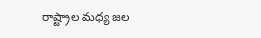రాష్ట్రాల మధ్య జల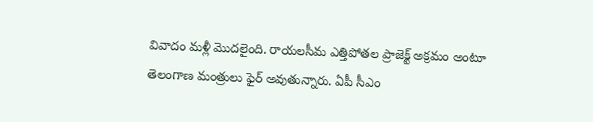వివాదం మళ్లీ మొదలైంది. రాయలసీమ ఎత్తిపోతల ప్రాజెక్ట్ అక్రమం అంటూ తెలంగాణ మంత్రులు ఫైర్ అవుతున్నారు. ఏపీ సీఎం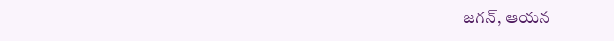జగన్, ఆయన